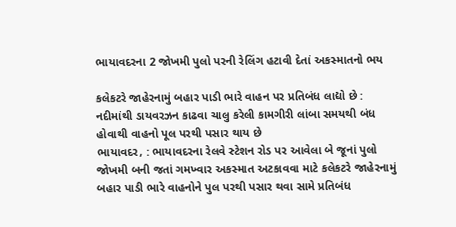ભાયાવદરના 2 જોખમી પુલો પરની રેલિંગ હટાવી દેતાં અકસ્માતનો ભય

કલેકટરે જાહેરનામું બહાર પાડી ભારે વાહન પર પ્રતિબંધ લાદ્યો છે : નદીમાંથી ડાયવરઝન કાઢવા ચાલુ કરેલી કામગીરી લાંબા સમયથી બંધ હોવાથી વાહનો પૂલ પરથી પસાર થાય છે
ભાયાવદર, : ભાયાવદરના રેલવે સ્ટેશન રોડ પર આવેલા બે જૂનાં પુલો જોખમી બની જતાં ગમખ્વાર અકસ્માત અટકાવવા માટે કલેકટરે જાહેરનામું બહાર પાડી ભારે વાહનોને પુલ પરથી પસાર થવા સામે પ્રતિબંધ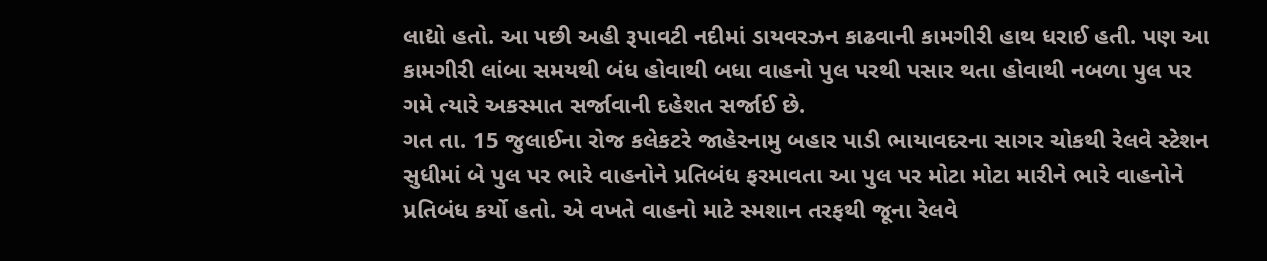લાદ્યો હતો. આ પછી અહી રૂપાવટી નદીમાં ડાયવરઝન કાઢવાની કામગીરી હાથ ધરાઈ હતી. પણ આ કામગીરી લાંબા સમયથી બંધ હોવાથી બધા વાહનો પુલ પરથી પસાર થતા હોવાથી નબળા પુલ પર ગમે ત્યારે અકસ્માત સર્જાવાની દહેશત સર્જાઈ છે.
ગત તા. 15 જુલાઈના રોજ કલેકટરે જાહેરનામુ બહાર પાડી ભાયાવદરના સાગર ચોકથી રેલવે સ્ટેશન સુધીમાં બે પુલ પર ભારે વાહનોને પ્રતિબંધ ફરમાવતા આ પુલ પર મોટા મોટા મારીને ભારે વાહનોને પ્રતિબંધ કર્યો હતો. એ વખતે વાહનો માટે સ્મશાન તરફથી જૂના રેલવે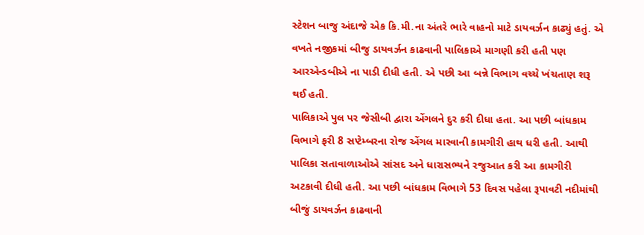સ્ટેશન બાજુ અંદાજે એક કિ.મી.ના અંતરે ભારે વાહનો માટે ડાયવર્ઝન કાઢ્યું હતું. એ વખતે નજીકમાં બીજુ ડાયવર્ઝન કાઢવાની પાલિકાએ માગણી કરી હતી પણ આરએન્ડબીએ ના પાડી દીધી હતી. એ પછી આ બન્ને વિભાગ વચ્ચે ખંચતાણ શરૂ થઈ હતી.
પાલિકાએ પુલ પર જેસીબી દ્વારા એંગલને દુર કરી દીધા હતા. આ પછી બાંધકામ વિભાગે ફરી 8 સપ્ટેમ્બરના રોજ એંગલ મારવાની કામગીરી હાથ ધરી હતી. આથી પાલિકા સતાવાળાઓએ સાંસદ અને ધારાસભ્યને રજુઆત કરી આ કામગીરી અટકાવી દીધી હતી. આ પછી બાંધકામ વિભાગે 53 દિવસ પહેલા રૂપાવટી નદીમાંથી બીજું ડાયવર્ઝન કાઢવાની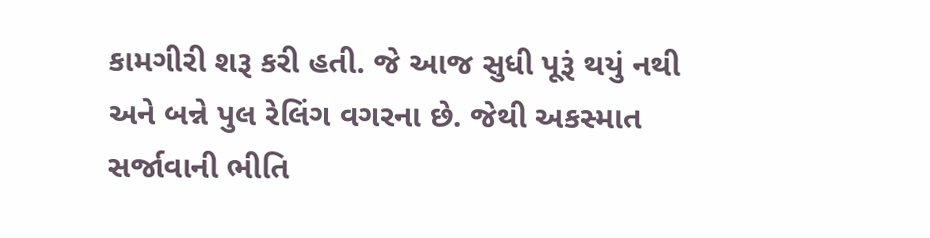કામગીરી શરૂ કરી હતી. જે આજ સુધી પૂરૂં થયું નથી અને બન્ને પુલ રેલિંગ વગરના છે. જેથી અકસ્માત સર્જાવાની ભીતિ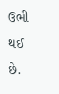ઉભી થઈ છે.